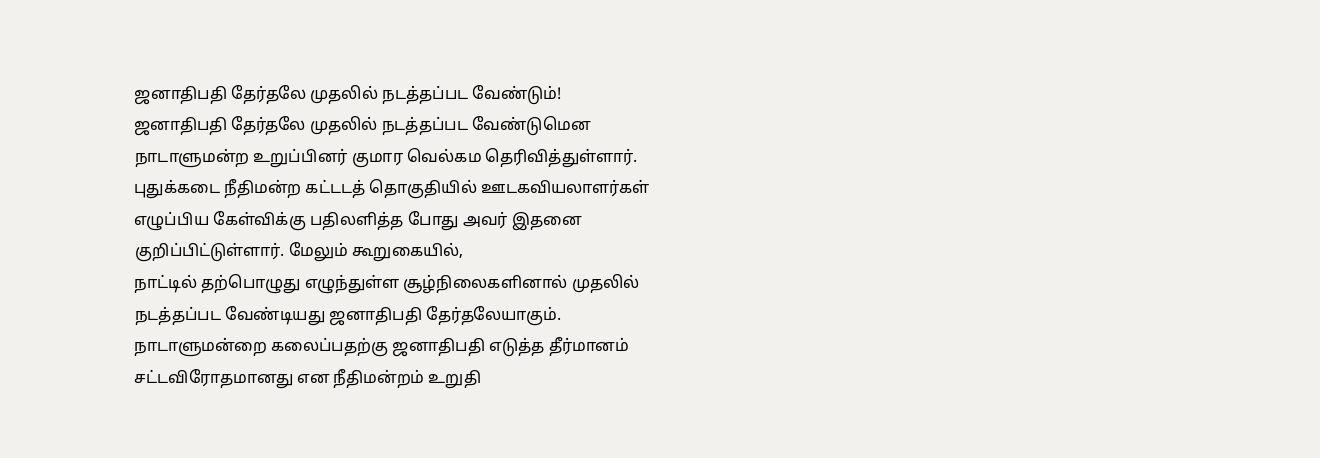ஜனாதிபதி தேர்தலே முதலில் நடத்தப்பட வேண்டும்!
ஜனாதிபதி தேர்தலே முதலில் நடத்தப்பட வேண்டுமென நாடாளுமன்ற உறுப்பினர் குமார வெல்கம தெரிவித்துள்ளார்.
புதுக்கடை நீதிமன்ற கட்டடத் தொகுதியில் ஊடகவியலாளர்கள் எழுப்பிய கேள்விக்கு பதிலளித்த போது அவர் இதனை குறிப்பிட்டுள்ளார். மேலும் கூறுகையில்,
நாட்டில் தற்பொழுது எழுந்துள்ள சூழ்நிலைகளினால் முதலில் நடத்தப்பட வேண்டியது ஜனாதிபதி தேர்தலேயாகும்.
நாடாளுமன்றை கலைப்பதற்கு ஜனாதிபதி எடுத்த தீர்மானம் சட்டவிரோதமானது என நீதிமன்றம் உறுதி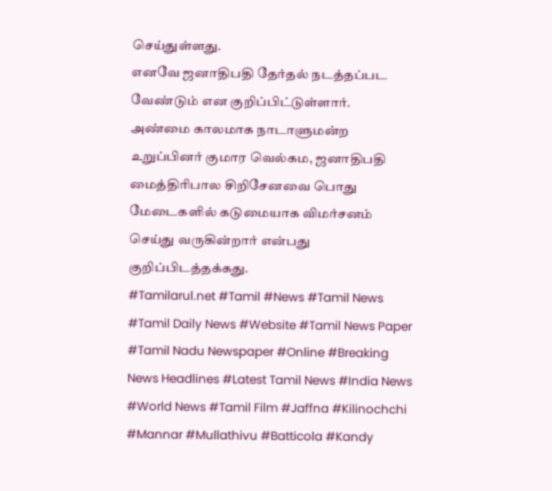செய்துள்ளது.
எனவே ஜனாதிபதி தேர்தல் நடத்தப்பட வேண்டும் என குறிப்பிட்டுள்ளார்.
அண்மை காலமாக நாடாளுமன்ற உறுப்பினர் குமார வெல்கம, ஜனாதிபதி மைத்திரிபால சிறிசேனவை பொது மேடைகளில் கடுமையாக விமர்சனம் செய்து வருகின்றார் என்பது குறிப்பிடத்தக்கது.
#Tamilarul.net #Tamil #News #Tamil News #Tamil Daily News #Website #Tamil News Paper #Tamil Nadu Newspaper #Online #Breaking News Headlines #Latest Tamil News #India News #World News #Tamil Film #Jaffna #Kilinochchi #Mannar #Mullathivu #Batticola #Kandy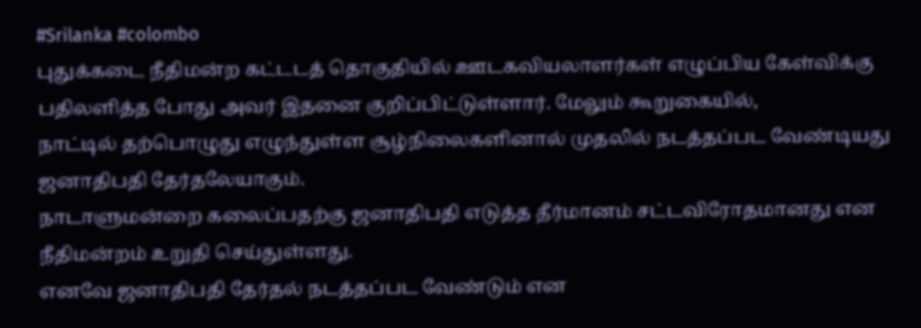#Srilanka #colombo
புதுக்கடை நீதிமன்ற கட்டடத் தொகுதியில் ஊடகவியலாளர்கள் எழுப்பிய கேள்விக்கு பதிலளித்த போது அவர் இதனை குறிப்பிட்டுள்ளார். மேலும் கூறுகையில்,
நாட்டில் தற்பொழுது எழுந்துள்ள சூழ்நிலைகளினால் முதலில் நடத்தப்பட வேண்டியது ஜனாதிபதி தேர்தலேயாகும்.
நாடாளுமன்றை கலைப்பதற்கு ஜனாதிபதி எடுத்த தீர்மானம் சட்டவிரோதமானது என நீதிமன்றம் உறுதி செய்துள்ளது.
எனவே ஜனாதிபதி தேர்தல் நடத்தப்பட வேண்டும் என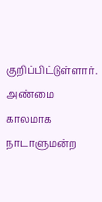குறிப்பிட்டுள்ளார்.
அண்மை காலமாக நாடாளுமன்ற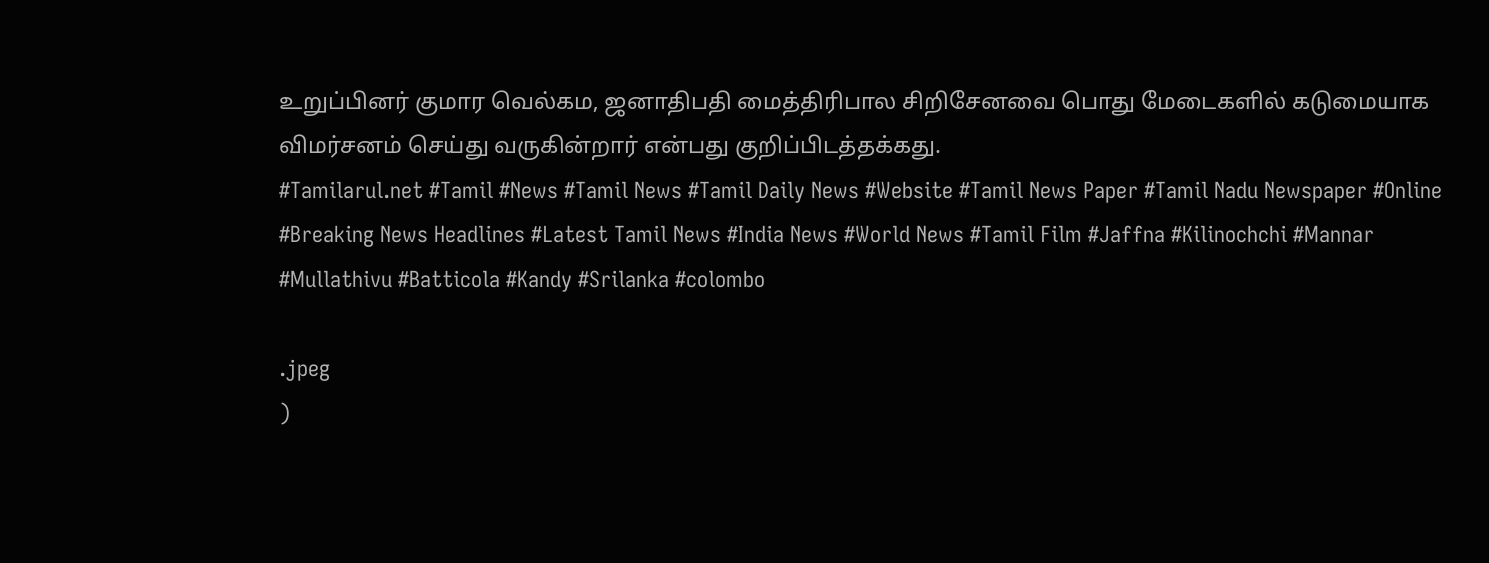உறுப்பினர் குமார வெல்கம, ஜனாதிபதி மைத்திரிபால சிறிசேனவை பொது மேடைகளில் கடுமையாக விமர்சனம் செய்து வருகின்றார் என்பது குறிப்பிடத்தக்கது.
#Tamilarul.net #Tamil #News #Tamil News #Tamil Daily News #Website #Tamil News Paper #Tamil Nadu Newspaper #Online #Breaking News Headlines #Latest Tamil News #India News #World News #Tamil Film #Jaffna #Kilinochchi #Mannar #Mullathivu #Batticola #Kandy #Srilanka #colombo

.jpeg
)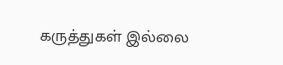கருத்துகள் இல்லை